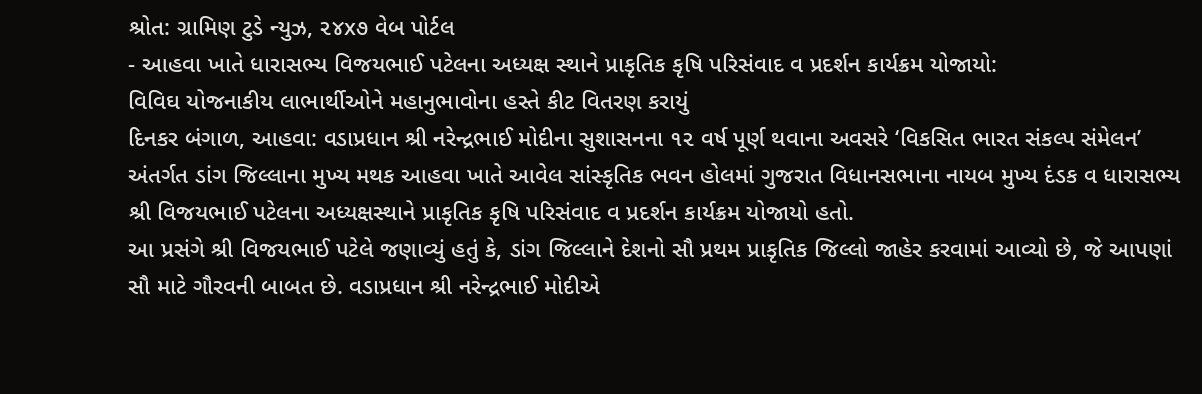શ્રોત: ગ્રામિણ ટુડે ન્યુઝ, ૨૪x૭ વેબ પોર્ટલ
- આહવા ખાતે ધારાસભ્ય વિજયભાઈ પટેલના અધ્યક્ષ સ્થાને પ્રાકૃતિક કૃષિ પરિસંવાદ વ પ્રદર્શન કાર્યક્રમ યોજાયો:
વિવિઘ યોજનાકીય લાભાર્થીઓને મહાનુભાવોના હસ્તે કીટ વિતરણ કરાયું
દિનકર બંગાળ, આહવા: વડાપ્રધાન શ્રી નરેન્દ્રભાઈ મોદીના સુશાસનના ૧૨ વર્ષ પૂર્ણ થવાના અવસરે ‘વિકસિત ભારત સંકલ્પ સંમેલન’ અંતર્ગત ડાંગ જિલ્લાના મુખ્ય મથક આહવા ખાતે આવેલ સાંસ્કૃતિક ભવન હોલમાં ગુજરાત વિધાનસભાના નાયબ મુખ્ય દંડક વ ધારાસભ્ય શ્રી વિજયભાઈ પટેલના અધ્યક્ષસ્થાને પ્રાકૃતિક કૃષિ પરિસંવાદ વ પ્રદર્શન કાર્યક્રમ યોજાયો હતો.
આ પ્રસંગે શ્રી વિજયભાઈ પટેલે જણાવ્યું હતું કે, ડાંગ જિલ્લાને દેશનો સૌ પ્રથમ પ્રાકૃતિક જિલ્લો જાહેર કરવામાં આવ્યો છે, જે આપણાં સૌ માટે ગૌરવની બાબત છે. વડાપ્રધાન શ્રી નરેન્દ્રભાઈ મોદીએ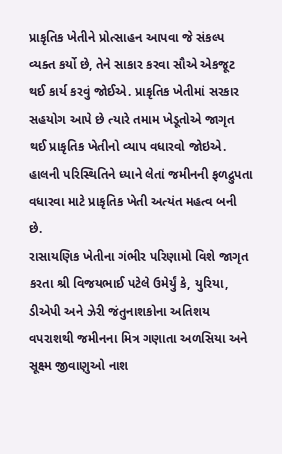પ્રાકૃતિક ખેતીને પ્રોત્સાહન આપવા જે સંકલ્પ વ્યક્ત કર્યો છે, તેને સાકાર કરવા સૌએ એકજૂટ થઈ કાર્ય કરવું જોઈએ. પ્રાકૃતિક ખેતીમાં સરકાર સહયોગ આપે છે ત્યારે તમામ ખેડૂતોએ જાગૃત થઈ પ્રાકૃતિક ખેતીનો વ્યાપ વધારવો જોઇએ. હાલની પરિસ્થિતિને ધ્યાને લેતાં જમીનની ફળદ્રુપતા વધારવા માટે પ્રાકૃતિક ખેતી અત્યંત મહત્વ બની છે.
રાસાયણિક ખેતીના ગંભીર પરિણામો વિશે જાગૃત કરતા શ્રી વિજયભાઈ પટેલે ઉમેર્યું કે, યુરિયા, ડીએપી અને ઝેરી જંતુનાશકોના અતિશય વપરાશથી જમીનના મિત્ર ગણાતા અળસિયા અને સૂક્ષ્મ જીવાણુઓ નાશ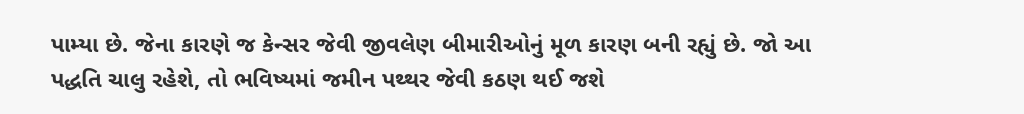પામ્યા છે. જેના કારણે જ કેન્સર જેવી જીવલેણ બીમારીઓનું મૂળ કારણ બની રહ્યું છે. જો આ પદ્ધતિ ચાલુ રહેશે, તો ભવિષ્યમાં જમીન પથ્થર જેવી કઠણ થઈ જશે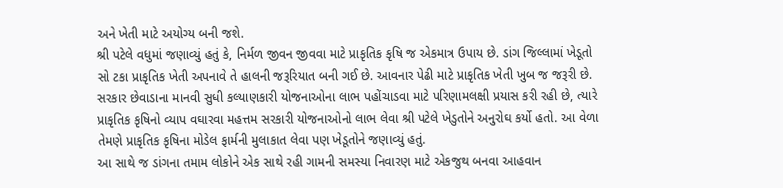અને ખેતી માટે અયોગ્ય બની જશે.
શ્રી પટેલે વધુમાં જણાવ્યું હતું કે, નિર્મળ જીવન જીવવા માટે પ્રાકૃતિક કૃષિ જ એકમાત્ર ઉપાય છે. ડાંગ જિલ્લામાં ખેડૂતો સો ટકા પ્રાકૃતિક ખેતી અપનાવે તે હાલની જરૂરિયાત બની ગઈ છે. આવનાર પેઢી માટે પ્રાકૃતિક ખેતી ખુબ જ જરૂરી છે. સરકાર છેવાડાના માનવી સુધી કલ્યાણકારી યોજનાઓના લાભ પહોંચાડવા માટે પરિણામલક્ષી પ્રયાસ કરી રહી છે, ત્યારે પ્રાકૃતિક કૃષિનો વ્યાપ વઘારવા મહત્તમ સરકારી યોજનાઓનો લાભ લેવા શ્રી પટેલે ખેડુતોને અનુરોઘ કર્યો હતો. આ વેળા તેમણે પ્રાકૃતિક કૃષિના મોડેલ ફાર્મની મુલાકાત લેવા પણ ખેડૂતોને જણાવ્યું હતું.
આ સાથે જ ડાંગના તમામ લોકોને એક સાથે રહી ગામની સમસ્યા નિવારણ માટે એકજુથ બનવા આહવાન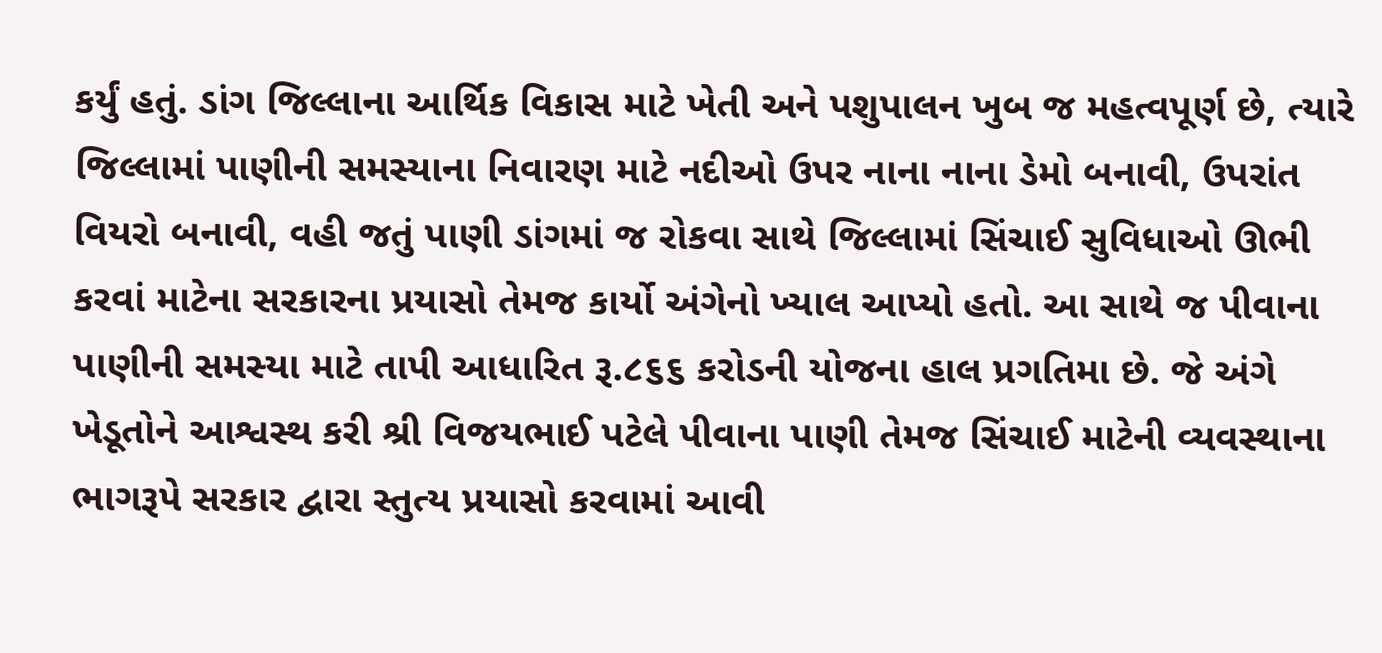કર્યું હતું. ડાંગ જિલ્લાના આર્થિક વિકાસ માટે ખેતી અને પશુપાલન ખુબ જ મહત્વપૂર્ણ છે, ત્યારે જિલ્લામાં પાણીની સમસ્યાના નિવારણ માટે નદીઓ ઉપર નાના નાના ડેમો બનાવી, ઉપરાંત વિયરો બનાવી, વહી જતું પાણી ડાંગમાં જ રોકવા સાથે જિલ્લામાં સિંચાઈ સુવિધાઓ ઊભી કરવાં માટેના સરકારના પ્રયાસો તેમજ કાર્યો અંગેનો ખ્યાલ આપ્યો હતો. આ સાથે જ પીવાના પાણીની સમસ્યા માટે તાપી આધારિત રૂ.૮૬૬ કરોડની યોજના હાલ પ્રગતિમા છે. જે અંગે ખેડૂતોને આશ્વસ્થ કરી શ્રી વિજયભાઈ પટેલે પીવાના પાણી તેમજ સિંચાઈ માટેની વ્યવસ્થાના ભાગરૂપે સરકાર દ્વારા સ્તુત્ય પ્રયાસો કરવામાં આવી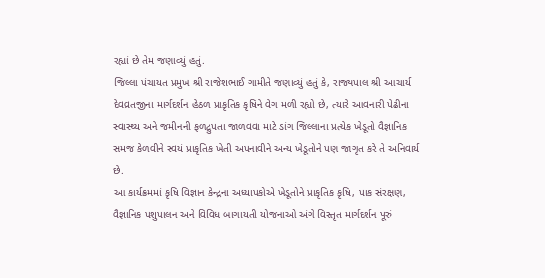રહ્યાં છે તેમ જણાવ્યું હતું.
જિલ્લા પંચાયત પ્રમુખ શ્રી રાજેશભાઈ ગામીતે જણાવ્યું હતું કે, રાજ્યપાલ શ્રી આચાર્ય દેવવ્રતજીના માર્ગદર્શન હેઠળ પ્રાકૃતિક કૃષિને વેગ મળી રહ્યો છે, ત્યારે આવનારી પેઢીના સ્વાસ્થ્ય અને જમીનની ફળદ્રુપતા જાળવવા માટે ડાંગ જિલ્લાના પ્રત્યેક ખેડૂતો વૈજ્ઞાનિક સમજ કેળવીને સ્વયં પ્રાકૃતિક ખેતી અપનાવીને અન્ય ખેડૂતોને પણ જાગૃત કરે તે અનિવાર્ય છે.
આ કાર્યક્રમમાં કૃષિ વિજ્ઞાન કેન્દ્રના અધ્યાપકોએ ખેડૂતોને પ્રાકૃતિક કૃષિ, પાક સંરક્ષણ, વૈજ્ઞાનિક પશુપાલન અને વિવિધ બાગાયતી યોજનાઓ અંગે વિસ્તૃત માર્ગદર્શન પૂરું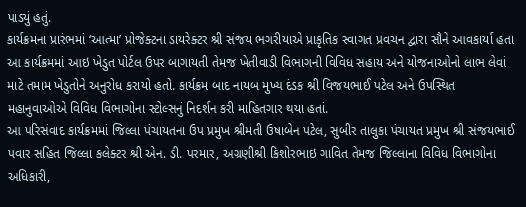પાડ્યું હતું.
કાર્યક્રમના પ્રારંભમાં ‘આત્મા’ પ્રોજેક્ટના ડાયરેક્ટર શ્રી સંજય ભગરીયાએ પ્રાકૃતિક સ્વાગત પ્રવચન દ્વારા સૌને આવકાર્યા હતા
આ કાર્યક્રમમાં આઇ ખેડુત પોર્ટલ ઉપર બાગાયતી તેમજ ખેતીવાડી વિભાગની વિવિધ સહાય અને યોજનાઓનો લાભ લેવાં માટે તમામ ખેડુતોને અનુરોધ કરાયો હતો. કાર્યક્રમ બાદ નાયબ મુખ્ય દંડક શ્રી વિજયભાઈ પટેલ અને ઉપસ્થિત મહાનુવાઓએ વિવિધ વિભાગોના સ્ટોલ્સનું નિદર્શન કરી માહિતગાર થયા હતાં.
આ પરિસંવાદ કાર્યક્રમમાં જિલ્લા પંચાયતના ઉપ પ્રમુખ શ્રીમતી ઉષાબેન પટેલ, સુબીર તાલુકા પંચાયત પ્રમુખ શ્રી સંજયભાઈ પવાર સહિત જિલ્લા કલેક્ટર શ્રી એન. ડી. પરમાર, અગ્રણીશ્રી કિશોરભાઇ ગાવિત તેમજ જિલ્લાના વિવિધ વિભાગોના અધિકારી,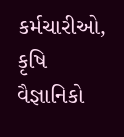કર્મચારીઓ, કૃષિ વૈજ્ઞાનિકો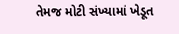તેમજ મોટી સંખ્યામાં ખેડૂત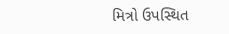મિત્રો ઉપસ્થિત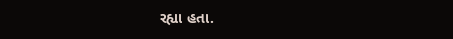રહ્યા હતા.